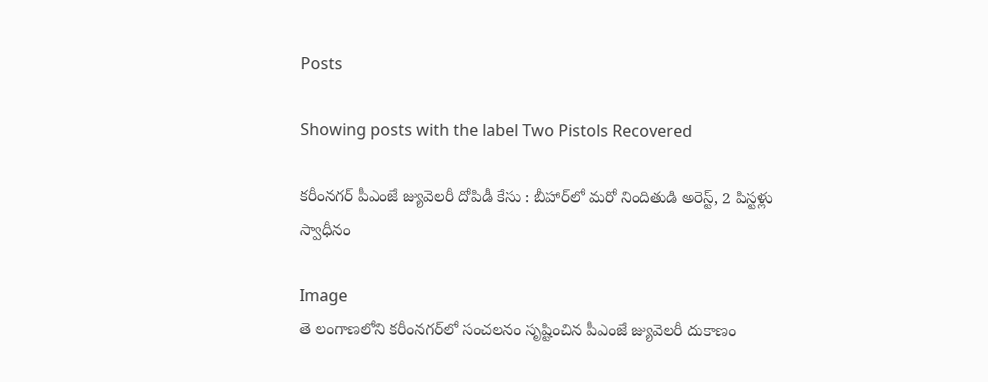Posts

Showing posts with the label Two Pistols Recovered

కరీంనగర్ పీఎంజే జ్యువెలరీ దోపిడీ కేసు : బీహార్‌లో మరో నిందితుడి అరెస్ట్, 2 పిస్టళ్లు స్వాధీనం

Image
తె లంగాణలోని కరీంనగర్‌లో సంచలనం సృష్టించిన పీఎంజే జ్యువెలరీ దుకాణం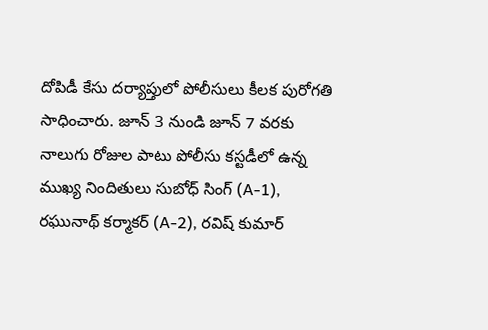దోపిడీ కేసు దర్యాప్తులో పోలీసులు కీలక పురోగతి సాధించారు. జూన్ 3 నుండి జూన్ 7 వరకు నాలుగు రోజుల పాటు పోలీసు కస్టడీలో ఉన్న ముఖ్య నిందితులు సుబోధ్ సింగ్ (A-1), రఘునాథ్ కర్మాకర్ (A-2), రవిష్ కుమార్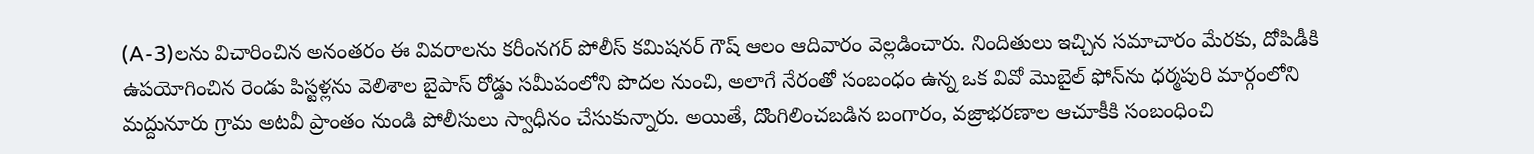(A-3)లను విచారించిన అనంతరం ఈ వివరాలను కరీంనగర్ పోలీస్ కమిషనర్ గౌష్ ఆలం ఆదివారం వెల్లడించారు. నిందితులు ఇచ్చిన సమాచారం మేరకు, దోపిడీకి ఉపయోగించిన రెండు పిస్టళ్లను వెలిశాల బైపాస్ రోడ్డు సమీపంలోని పొదల నుంచి, అలాగే నేరంతో సంబంధం ఉన్న ఒక వివో మొబైల్ ఫోన్‌ను ధర్మపురి మార్గంలోని మద్దునూరు గ్రామ అటవీ ప్రాంతం నుండి పోలీసులు స్వాధీనం చేసుకున్నారు. అయితే, దొంగిలించబడిన బంగారం, వజ్రాభరణాల ఆచూకీకి సంబంధించి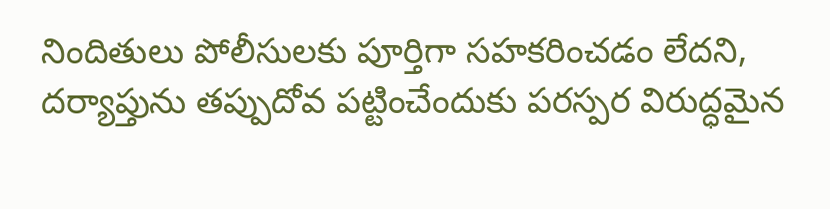నిందితులు పోలీసులకు పూర్తిగా సహకరించడం లేదని, దర్యాప్తును తప్పుదోవ పట్టించేందుకు పరస్పర విరుద్ధమైన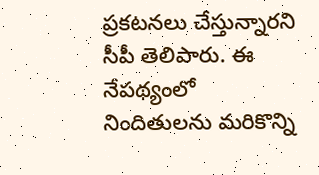ప్రకటనలు చేస్తున్నారని సీపీ తెలిపారు. ఈ నేపథ్యంలో నిందితులను మరికొన్ని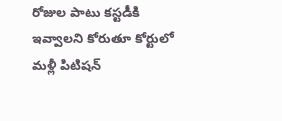రోజుల పాటు కస్టడీకి ఇవ్వాలని కోరుతూ కోర్టులో మళ్లీ పిటిషన్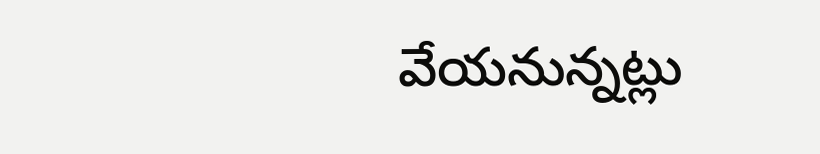వేయనున్నట్లు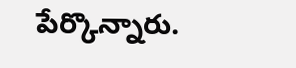పేర్కొన్నారు.